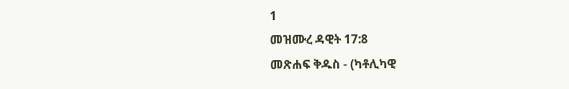1
መዝሙረ ዳዊት 17:8
መጽሐፍ ቅዱስ - (ካቶሊካዊ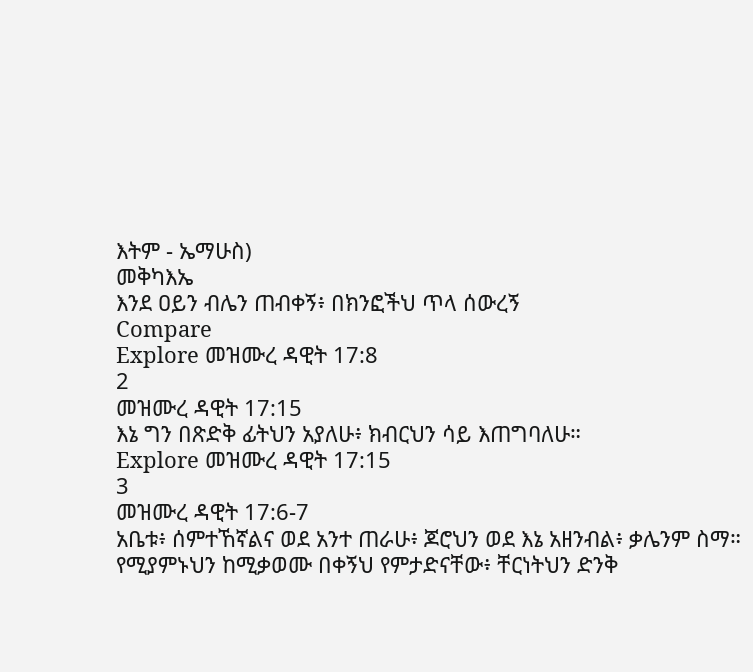እትም - ኤማሁስ)
መቅካእኤ
እንደ ዐይን ብሌን ጠብቀኝ፥ በክንፎችህ ጥላ ሰውረኝ
Compare
Explore መዝሙረ ዳዊት 17:8
2
መዝሙረ ዳዊት 17:15
እኔ ግን በጽድቅ ፊትህን አያለሁ፥ ክብርህን ሳይ እጠግባለሁ።
Explore መዝሙረ ዳዊት 17:15
3
መዝሙረ ዳዊት 17:6-7
አቤቱ፥ ሰምተኸኛልና ወደ አንተ ጠራሁ፥ ጆሮህን ወደ እኔ አዘንብል፥ ቃሌንም ስማ። የሚያምኑህን ከሚቃወሙ በቀኝህ የምታድናቸው፥ ቸርነትህን ድንቅ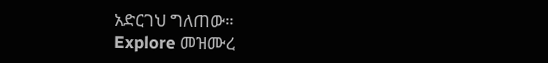አድርገህ ግለጠው።
Explore መዝሙረ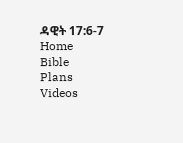ዳዊት 17:6-7
Home
Bible
Plans
Videos